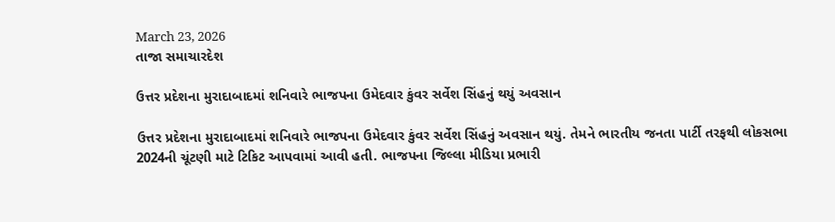March 23, 2026
તાજા સમાચારદેશ

ઉત્તર પ્રદેશના મુરાદાબાદમાં શનિવારે ભાજપના ઉમેદવાર કુંવર સર્વેશ સિંહનું થયું અવસાન

ઉત્તર પ્રદેશના મુરાદાબાદમાં શનિવારે ભાજપના ઉમેદવાર કુંવર સર્વેશ સિંહનું અવસાન થયું. તેમને ભારતીય જનતા પાર્ટી તરફથી લોકસભા 2024ની ચૂંટણી માટે ટિકિટ આપવામાં આવી હતી. ભાજપના જિલ્લા મીડિયા પ્રભારી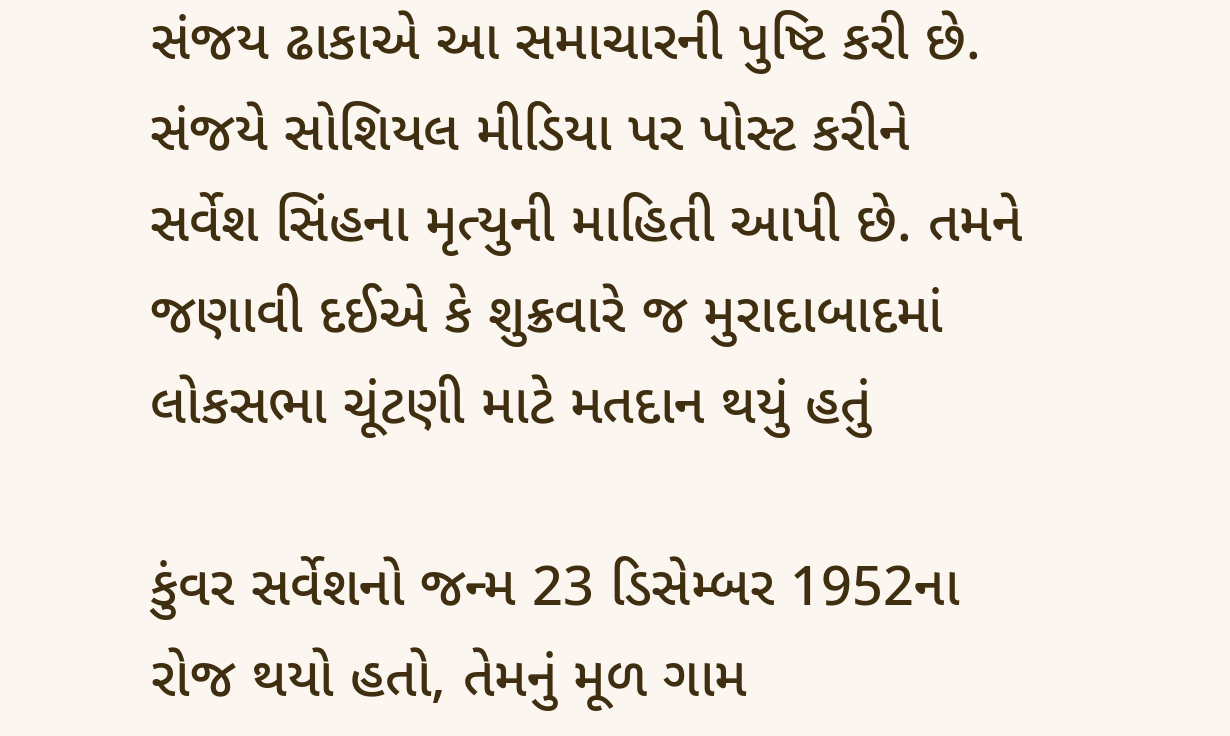સંજય ઢાકાએ આ સમાચારની પુષ્ટિ કરી છે. સંજયે સોશિયલ મીડિયા પર પોસ્ટ કરીને સર્વેશ સિંહના મૃત્યુની માહિતી આપી છે. તમને જણાવી દઈએ કે શુક્રવારે જ મુરાદાબાદમાં લોકસભા ચૂંટણી માટે મતદાન થયું હતું

કુંવર સર્વેશનો જન્મ 23 ડિસેમ્બર 1952ના રોજ થયો હતો, તેમનું મૂળ ગામ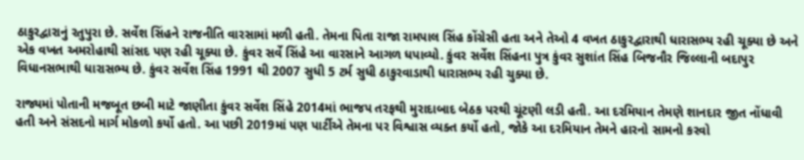ઠાકુરદ્વારાનું રતુપુરા છે. સર્વેશ સિંહને રાજનીતિ વારસામાં મળી હતી. તેમના પિતા રાજા રામપાલ સિંહ કોંગ્રેસી હતા અને તેઓ 4 વખત ઠાકુરદ્વારાથી ધારાસભ્ય રહી ચૂક્યા છે અને એક વખત અમરોહાથી સાંસદ પણ રહી ચૂક્યા છે. કુંવર સર્વે સિંહે આ વારસાને આગળ ધપાવ્યો. કુંવર સર્વેશ સિંહના પુત્ર કુંવર સુશાંત સિંહ બિજનૌર જિલ્લાની બદાપુર વિધાનસભાથી ધારાસભ્ય છે. કુંવર સર્વેશ સિંહ 1991 થી 2007 સુધી 5 ટર્મ સુધી ઠાકુરવાડાથી ધારાસભ્ય રહી ચુક્યા છે.

રાજ્યમાં પોતાની મજબૂત છબી માટે જાણીતા કુંવર સર્વેશ સિંહે 2014માં ભાજપ તરફથી મુરાદાબાદ બેઠક પરથી ચૂંટણી લડી હતી. આ દરમિયાન તેમણે શાનદાર જીત નોંધાવી હતી અને સંસદનો માર્ગ મોકળો કર્યો હતો. આ પછી 2019માં પણ પાર્ટીએ તેમના પર વિશ્વાસ વ્યક્ત કર્યો હતો, જોકે આ દરમિયાન તેમને હારનો સામનો કરવો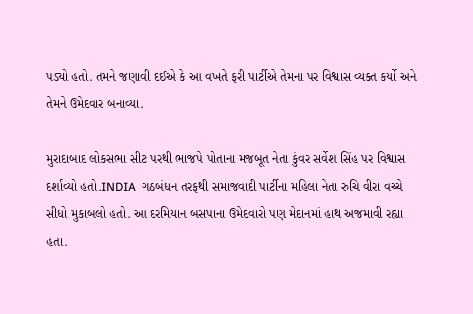પડ્યો હતો. તમને જણાવી દઈએ કે આ વખતે ફરી પાર્ટીએ તેમના પર વિશ્વાસ વ્યક્ત કર્યો અને તેમને ઉમેદવાર બનાવ્યા.

મુરાદાબાદ લોકસભા સીટ પરથી ભાજપે પોતાના મજબૂત નેતા કુંવર સર્વેશ સિંહ પર વિશ્વાસ દર્શાવ્યો હતો.INDIA  ગઠબંધન તરફથી સમાજવાદી પાર્ટીના મહિલા નેતા રુચિ વીરા વચ્ચે સીધો મુકાબલો હતો. આ દરમિયાન બસપાના ઉમેદવારો પણ મેદાનમાં હાથ અજમાવી રહ્યા હતા.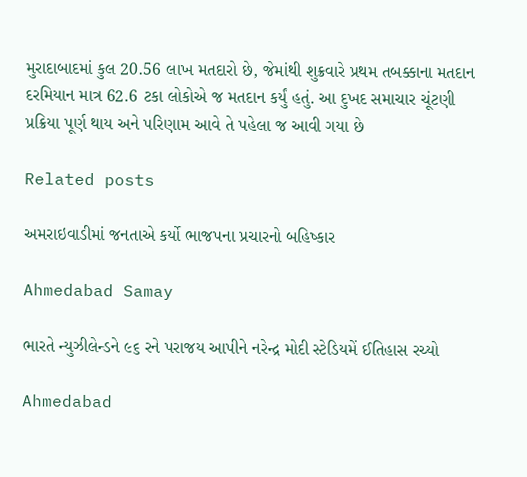મુરાદાબાદમાં કુલ 20.56 લાખ મતદારો છે, જેમાંથી શુક્રવારે પ્રથમ તબક્કાના મતદાન દરમિયાન માત્ર 62.6 ટકા લોકોએ જ મતદાન કર્યું હતું. આ દુખદ સમાચાર ચૂંટણી પ્રક્રિયા પૂર્ણ થાય અને પરિણામ આવે તે પહેલા જ આવી ગયા છે

Related posts

અમરાઇવાડીમાં જનતાએ કર્યો ભાજપના પ્રચારનો બહિષ્કાર

Ahmedabad Samay

ભારતે ન્યુઝીલેન્ડને ૯૬ રને પરાજય આપીને નરેન્દ્ર મોદી સ્ટેડિયમેં ઈતિહાસ રચ્યો

Ahmedabad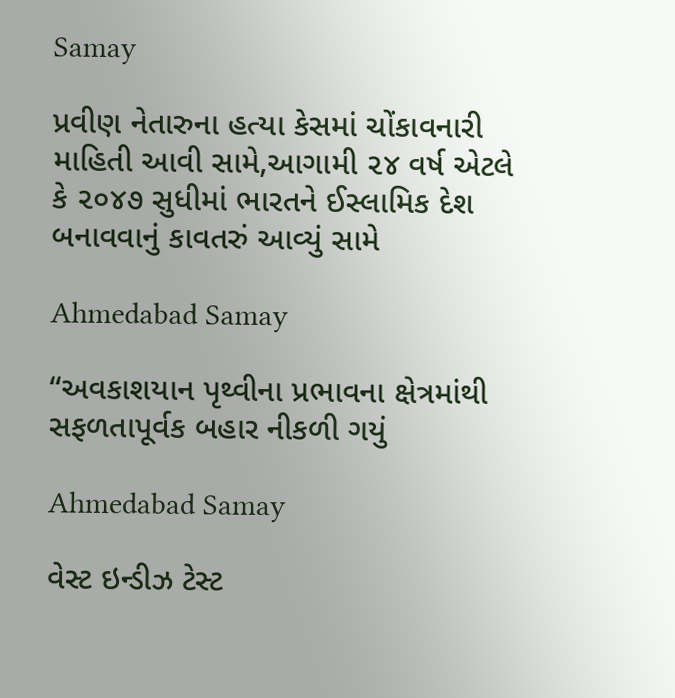Samay

પ્રવીણ નેતારુના હત્યા કેસમાં ચોંકાવનારી માહિતી આવી સામે,આગામી ૨૪ વર્ષ એટલે કે ૨૦૪૭ સુધીમાં ભારતને ઈસ્‍લામિક દેશ બનાવવાનું કાવતરું આવ્યું સામે

Ahmedabad Samay

“અવકાશયાન પૃથ્વીના પ્રભાવના ક્ષેત્રમાંથી સફળતાપૂર્વક બહાર નીકળી ગયું

Ahmedabad Samay

વેસ્‍ટ ઇન્ડીઝ ટેસ્ટ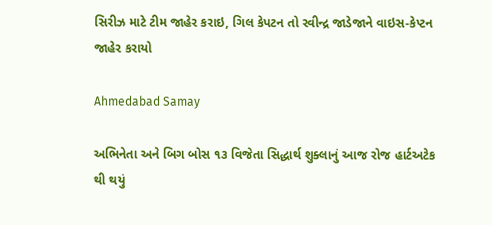સિરીઝ માટે ટીમ જાહેર કરાઇ, ગિલ કેપટન તો રવીન્‍દ્ર જાડેજાને વાઇસ-કેપ્‍ટન જાહેર કરાયો

Ahmedabad Samay

અભિનેતા અને બિગ બોસ ૧૩ વિજેતા સિદ્ધાર્થ શુક્લાનું આજ રોજ હાર્ટઅટેક થી થયું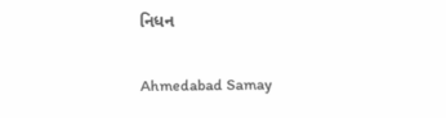નિધન

Ahmedabad Samay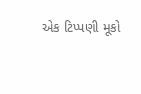એક ટિપ્પણી મૂકો